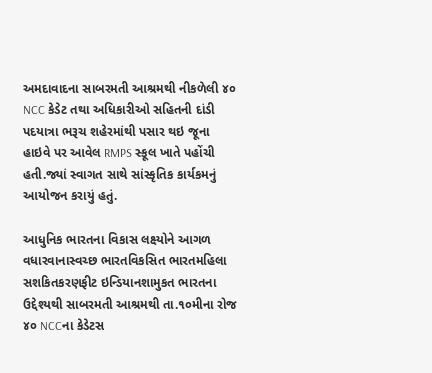અમદાવાદના સાબરમતી આશ્રમથી નીકળેલી ૪૦ NCC કેડેટ તથા અધિકારીઓ સહિતની દાંડી પદયાત્રા ભરૂચ શહેરમાંથી પસાર થઇ જૂના હાઇવે પર આવેલ RMPS સ્કૂલ ખાતે પહોંચી હતી.જ્યાં સ્વાગત સાથે સાંસ્કૃતિક કાર્યકમનું આયોજન કરાયું હતું.

આધુનિક ભારતના વિકાસ લક્ષ્યોને આગળ વધારવાનાસ્વચ્છ ભારતવિકસિત ભારતમહિલા સશકિતકરણફીટ ઇન્ડિયાનશામુકત ભારતના ઉદ્દેશ્યથી સાબરમતી આશ્રમથી તા.૧૦મીના રોજ ૪૦ NCCના કેડેટસ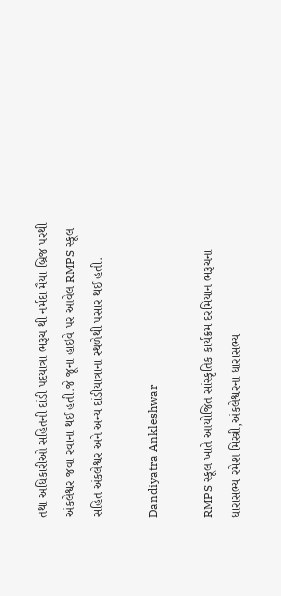તથા અધિકારીઓ સહિતની દાંડી પદયાત્રા ભરૂચ થી નર્મદા મૈયા બ્રિજ પરથી અંકલેશ્વર જવા રવાના થઈ હતી.જે જૂના હાઇવે પર આવેલ RMPS સ્કૂલ સહિત અંકલેશ્વર અને અન્ય દાંડીયાત્રાના સ્થળેથી પસાર થઈ હતી.

Dandiyatra Ankleshwar

RMPS સ્કૂલ ખાતે આયોજિત સાંસ્કૃતિક કાર્યક્રમ દરમિયાન ભરૂચના ધારાસભ્ય રમેશ મિસ્ત્રી,અંકલેશ્વરના ધારાસભ્ય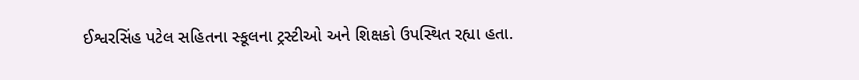ઈશ્વરસિંહ પટેલ સહિતના સ્કૂલના ટ્રસ્ટીઓ અને શિક્ષકો ઉપસ્થિત રહ્યા હતા.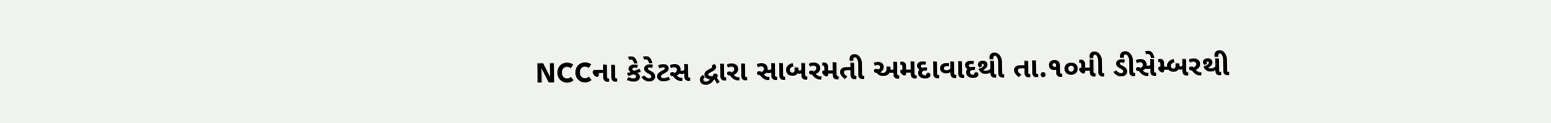NCCના કેડેટસ દ્વારા સાબરમતી અમદાવાદથી તા.૧૦મી ડીસેમ્બરથી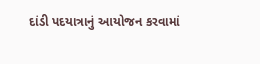દાંડી પદયાત્રાનું આયોજન કરવામાં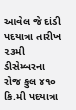આવેલ જે દાંડી પદયાત્રા તારીખ ૨૩મી ડીસેમ્બરના રોજ કુલ ૪૧૦ કિ.મી પદયાત્રા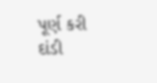પૂર્ણ કરી દાંડી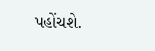પહોંચશે.